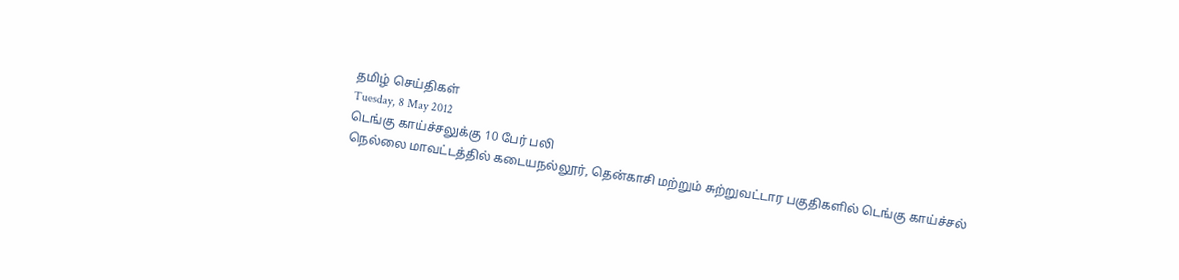தமிழ் செய்திகள்
Tuesday, 8 May 2012
டெங்கு காய்ச்சலுக்கு 10 பேர் பலி
நெல்லை மாவட்டத்தில் கடையநல்லூர், தென்காசி மற்றும் சுற்றுவட்டார பகுதிகளில் டெங்கு காய்ச்சல்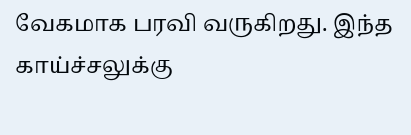வேகமாக பரவி வருகிறது. இந்த காய்ச்சலுக்கு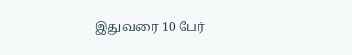இதுவரை 10 பேர்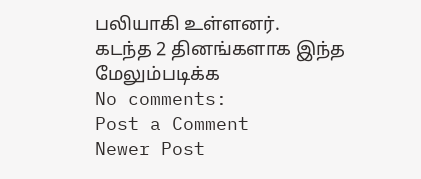பலியாகி உள்ளனர்.
கடந்த 2 தினங்களாக இந்த
மேலும்படிக்க
No comments:
Post a Comment
Newer Post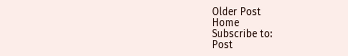Older Post
Home
Subscribe to:
Post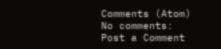Comments (Atom)
No comments:
Post a Comment